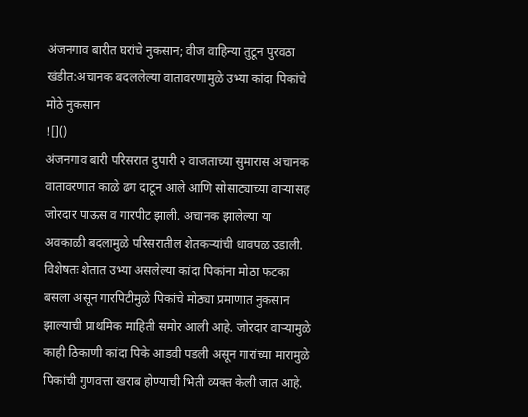अंजनगाव बारीत घरांचे नुकसान; वीज वाहिन्या तुटून पुरवठा खंडीत:अचानक बदललेल्या वातावरणामुळे उभ्या कांदा पिकांचे मोठे नुकसान
![]()
अंजनगाव बारी परिसरात दुपारी २ वाजताच्या सुमारास अचानक वातावरणात काळे ढग दाटून आले आणि सोसाट्याच्या वाऱ्यासह जोरदार पाऊस व गारपीट झाली. अचानक झालेल्या या अवकाळी बदलामुळे परिसरातील शेतकऱ्यांची धावपळ उडाली. विशेषतः शेतात उभ्या असलेल्या कांदा पिकांना मोठा फटका बसला असून गारपिटीमुळे पिकांचे मोठ्या प्रमाणात नुकसान झाल्याची प्राथमिक माहिती समोर आली आहे. जोरदार वाऱ्यामुळे काही ठिकाणी कांदा पिके आडवी पडली असून गारांच्या मारामुळे पिकांची गुणवत्ता खराब होण्याची भिती व्यक्त केली जात आहे.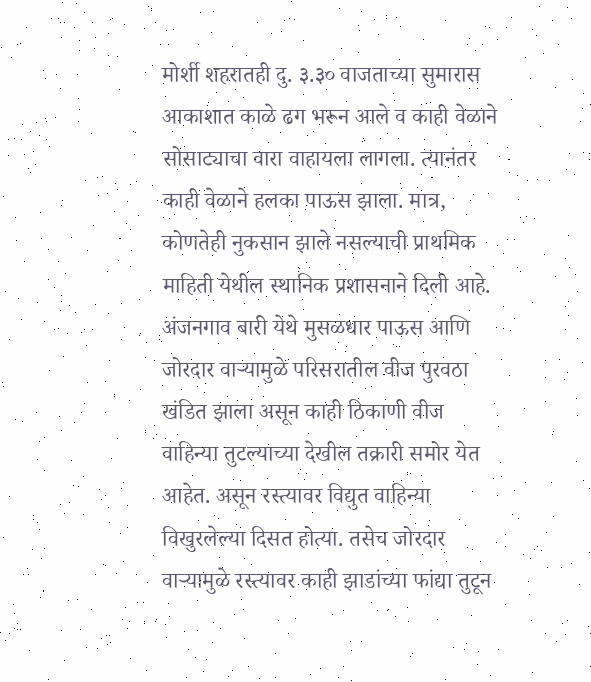मोर्शी शहरातही दु. ३.३० वाजताच्या सुमारास आकाशात काळे ढग भरून आले व काही वेळाने सोसाट्याचा वारा वाहायला लागला. त्यानंतर काही वेळाने हलका पाऊस झाला. मात्र, कोणतेही नुकसान झाले नसल्याची प्राथमिक माहिती येथील स्थानिक प्रशासनाने दिली आहे. अंजनगाव बारी येथे मुसळधार पाऊस आणि जोरदार वाऱ्यामुळे परिसरातील वीज पुरवठा खंडित झाला असून काही ठिकाणी वीज वाहिन्या तुटल्याच्या देखील तक्रारी समोर येत आहेत. असून रस्त्यावर विद्युत वाहिन्या विखुरलेल्या दिसत होत्या. तसेच जोरदार वाऱ्यामुळे रस्त्यावर काही झाडांच्या फांद्या तुटून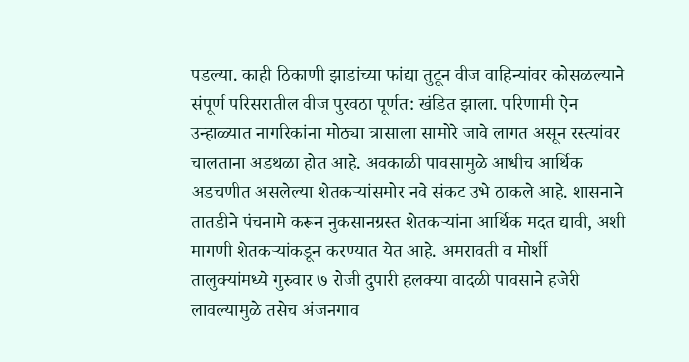पडल्या. काही ठिकाणी झाडांच्या फांद्या तुटून वीज वाहिन्यांवर कोसळल्याने संपूर्ण परिसरातील वीज पुरवठा पूर्णत: खंडित झाला. परिणामी ऐन उन्हाळ्यात नागरिकांना मोठ्या त्रासाला सामोरे जावे लागत असून रस्त्यांवर चालताना अडथळा होत आहे. अवकाळी पावसामुळे आधीच आर्थिक अडचणीत असलेल्या शेतकऱ्यांसमोर नवे संकट उभे ठाकले आहे. शासनाने तातडीने पंचनामे करून नुकसानग्रस्त शेतकऱ्यांना आर्थिक मदत द्यावी, अशी मागणी शेतकऱ्यांकडून करण्यात येत आहे. अमरावती व मोर्शी तालुक्यांमध्ये गुरुवार ७ रोजी दुपारी हलक्या वादळी पावसाने हजेरी लावल्यामुळे तसेच अंजनगाव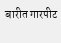बारीत गारपीट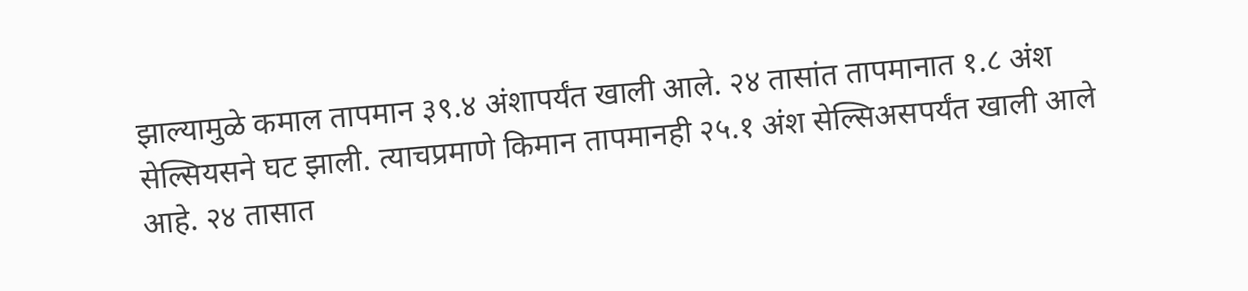झाल्यामुळे कमाल तापमान ३९.४ अंशापर्यंत खाली आले. २४ तासांत तापमानात १.८ अंश सेल्सियसने घट झाली. त्याचप्रमाणे किमान तापमानही २५.१ अंश सेल्सिअसपर्यंत खाली आले आहे. २४ तासात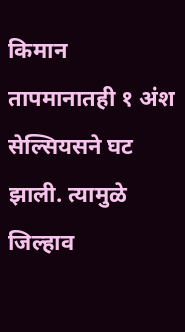किमान तापमानातही १ अंश सेल्सियसने घट झाली. त्यामुळे जिल्हाव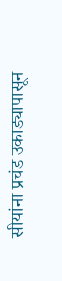सीयांना प्रचंड उकाड्यापासून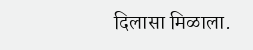दिलासा मिळाला.